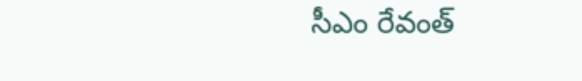సీఎం రేవంత్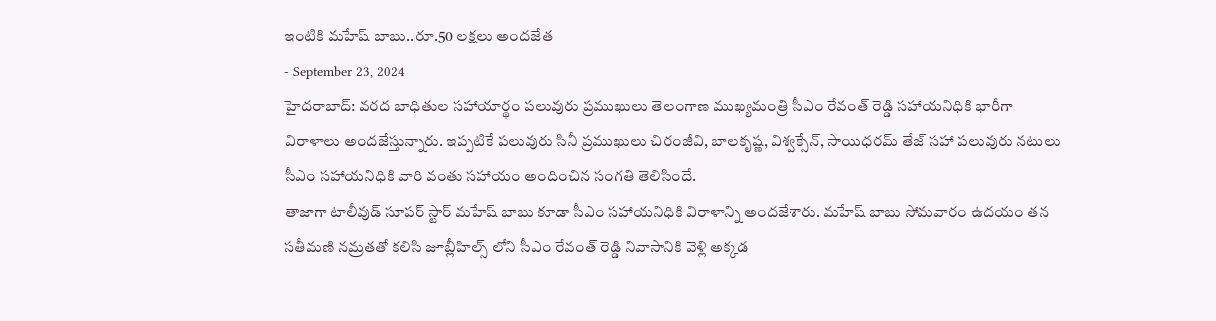ఇంటికి మహేష్ బాబు..రూ.50 లక్షలు అందజేత
- September 23, 2024
హైదరాబాద్: వరద బాధితుల సహాయార్థం పలువురు ప్రముఖులు తెలంగాణ ముఖ్యమంత్రి సీఎం రేవంత్ రెడ్డి సహాయనిధికి భారీగా విరాళాలు అందజేస్తున్నారు. ఇప్పటికే పలువురు సినీ ప్రముఖులు చిరంజీవి, బాలకృష్ణ, విశ్వక్సేన్, సాయిధరమ్ తేజ్ సహా పలువురు నటులు సీఎం సహాయనిధికి వారి వంతు సహాయం అందించిన సంగతి తెలిసిందే.
తాజాగా టాలీవుడ్ సూపర్ స్టార్ మహేష్ బాబు కూడా సీఎం సహాయనిధికి విరాళాన్ని అందజేశారు. మహేష్ బాబు సోమవారం ఉదయం తన సతీమణి నమ్రతతో కలిసి జూబ్లీహిల్స్ లోని సీఎం రేవంత్ రెడ్డి నివాసానికి వెళ్లి అక్కడ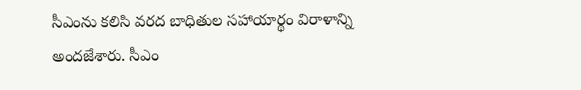సీఎంను కలిసి వరద బాధితుల సహాయార్థం విరాళాన్ని అందజేశారు. సీఎం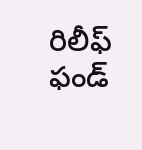రిలీఫ్ ఫండ్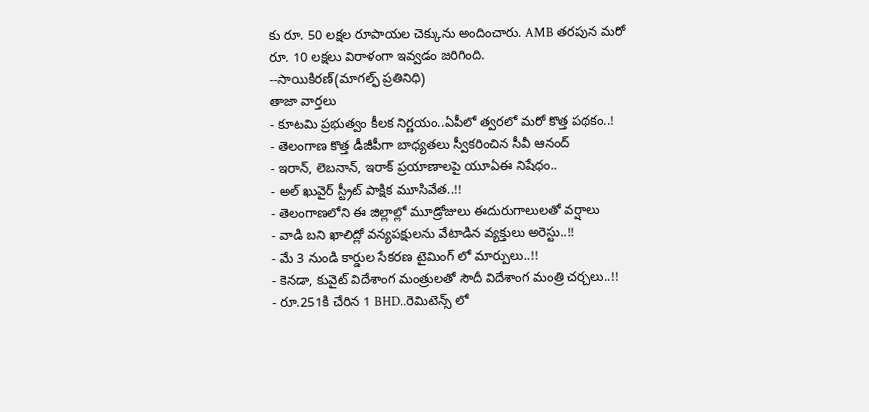కు రూ. 50 లక్షల రూపాయల చెక్కును అందించారు. AMB తరపున మరో రూ. 10 లక్షలు విరాళంగా ఇవ్వడం జరిగింది.
--సాయికిరణ్(మాగల్ఫ్ ప్రతినిధి)
తాజా వార్తలు
- కూటమి ప్రభుత్వం కీలక నిర్ణయం..ఏపీలో త్వరలో మరో కొత్త పథకం..!
- తెలంగాణ కొత్త డీజీపీగా బాధ్యతలు స్వీకరించిన సీవీ ఆనంద్
- ఇరాన్, లెబనాన్, ఇరాక్ ప్రయాణాలపై యూఏఈ నిషేధం..
- అల్ ఖువైర్ స్ట్రీట్ పాక్షిక మూసివేత..!!
- తెలంగాణలోని ఈ జిల్లాల్లో మూడ్రోజులు ఈదురుగాలులతో వర్షాలు
- వాడి బని ఖాలిద్లో వన్యపక్షులను వేటాడిన వ్యక్తులు అరెస్టు..!!
- మే 3 నుండి కార్డుల సేకరణ టైమింగ్ లో మార్పులు..!!
- కెనడా, కువైట్ విదేశాంగ మంత్రులతో సౌదీ విదేశాంగ మంత్రి చర్చలు..!!
- రూ.251కి చేరిన 1 BHD..రెమిటెన్స్ లో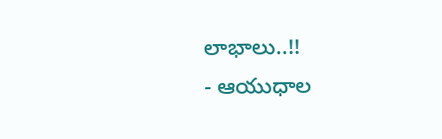లాభాలు..!!
- ఆయుధాల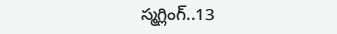స్మగ్లింగ్..13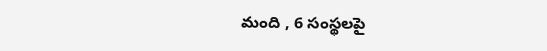మంది , 6 సంస్థలపై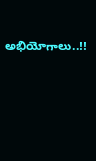అభియోగాలు..!!